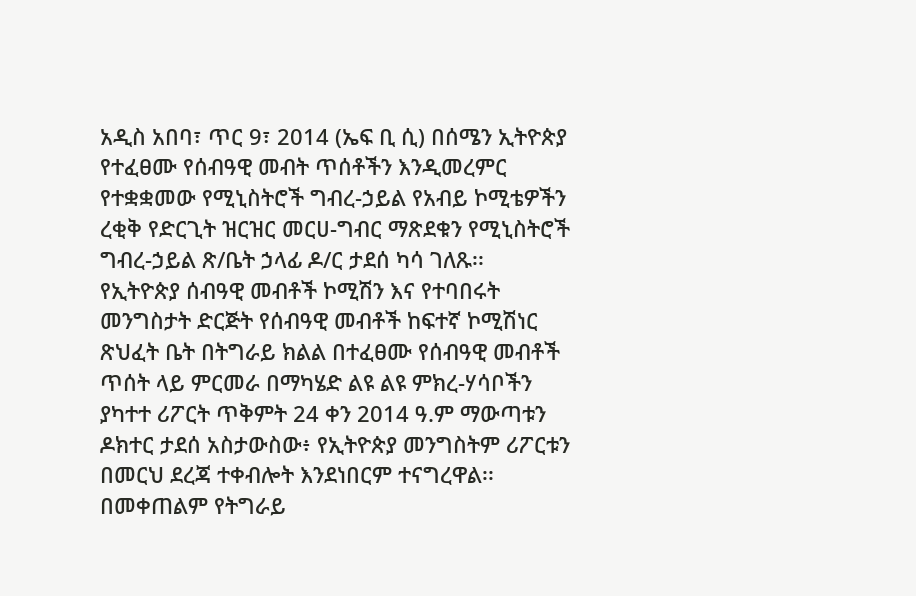አዲስ አበባ፣ ጥር 9፣ 2014 (ኤፍ ቢ ሲ) በሰሜን ኢትዮጵያ የተፈፀሙ የሰብዓዊ መብት ጥሰቶችን እንዲመረምር የተቋቋመው የሚኒስትሮች ግብረ-ኃይል የአብይ ኮሚቴዎችን ረቂቅ የድርጊት ዝርዝር መርሀ-ግብር ማጽደቁን የሚኒስትሮች ግብረ-ኃይል ጽ/ቤት ኃላፊ ዶ/ር ታደሰ ካሳ ገለጹ፡፡
የኢትዮጵያ ሰብዓዊ መብቶች ኮሚሽን እና የተባበሩት መንግስታት ድርጅት የሰብዓዊ መብቶች ከፍተኛ ኮሚሽነር ጽህፈት ቤት በትግራይ ክልል በተፈፀሙ የሰብዓዊ መብቶች ጥሰት ላይ ምርመራ በማካሄድ ልዩ ልዩ ምክረ-ሃሳቦችን ያካተተ ሪፖርት ጥቅምት 24 ቀን 2014 ዓ.ም ማውጣቱን ዶክተር ታደሰ አስታውስው፥ የኢትዮጵያ መንግስትም ሪፖርቱን በመርህ ደረጃ ተቀብሎት እንደነበርም ተናግረዋል፡፡
በመቀጠልም የትግራይ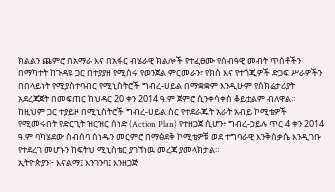ክልልን ጨምሮ በአማራ እና በአፋር ብሄራዊ ክልሎች የተፈፀሙ የሰብዓዊ መብት ጥሰቶችን በማካተት ከጉዳዩ ጋር በተያያዘ የሚሰሩ የወንጀል ምርመራን፣ የክስ እና የተጎጂዎች ድጋፍ ሥራዎችን በበላይነት የሚያስተባብር የሚኒስትሮች ግብረ-ሀይል በማቋቋም እንዲሁም የሰክሬታሪያት አደረጃጀት በመፍጠር ከህዳር 20 ቀን 2014 ዓ.ም ጀምሮ ሲንቀሳቀስ ቆይቷልም ብለዋል።
ከዚህም ጋር ተያይዞ በሚኒስትሮች ግብረ-ሀይል ስር የተደራጁት አራት አብይ ኮሚቴዎች የሚመሩበት የድርጊት ዝርዝር ሰነድ (Action Plan) የተዘጋጀ ሲሆን፥ ግብረ-ኃይሉ ጥር 4 ቀን 2014 ዓ.ም ባካሄደው ስብሰባ ሰነዱን መርምሮ በማፅደቅ ኮሚቴዎቹ ወደ ተግባራዊ እንቅስቃሴ እንዲገቡ የተደረገ መሆኑን ከፍትህ ሚኒስቴር ያገኘነዉ መረጃ ያመላክታል።
ኢትዮጵያን፦ እናልማ፤ እንገንባ፤ እንዘጋጅ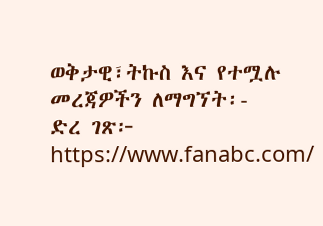ወቅታዊ፣ትኩስ እና የተሟሉ መረጃዎችን ለማግኘት፡-
ድረ ገጽ፦ https://www.fanabc.com/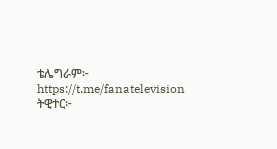ቴሌግራም፦ https://t.me/fanatelevision
ትዊተር፦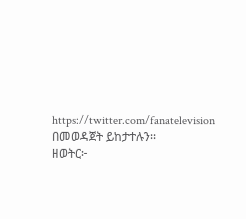https://twitter.com/fanatelevision በመወዳጀት ይከታተሉን፡፡
ዘወትር፦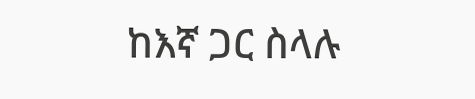ከእኛ ጋር ስላሉ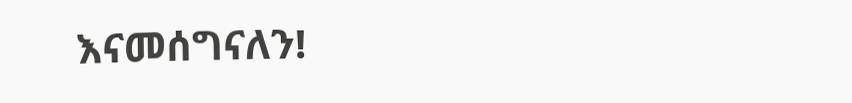እናመሰግናለን!